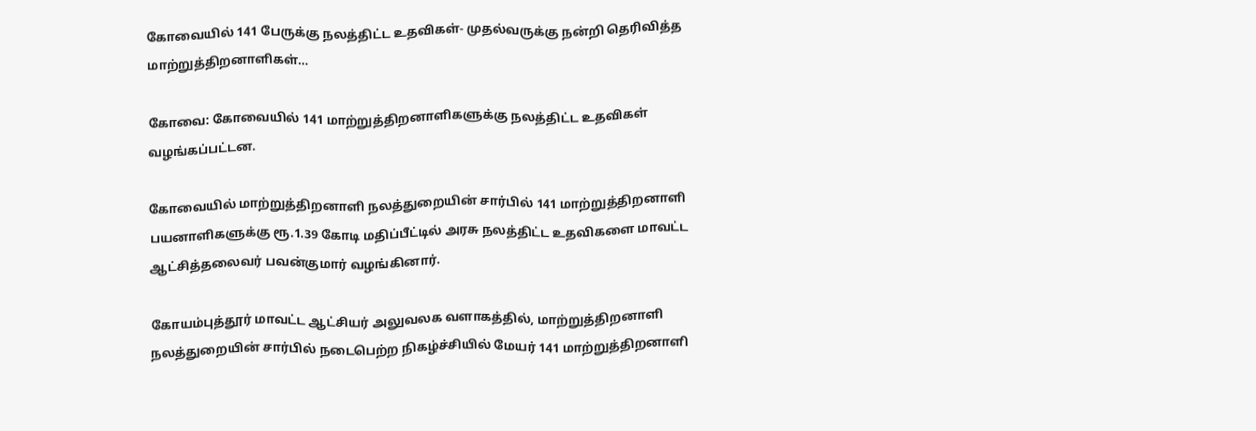கோவையில் 141 பேருக்கு நலத்திட்ட உதவிகள்- முதல்வருக்கு நன்றி தெரிவித்த மாற்றுத்திறனாளிகள்…

கோவை: கோவையில் 141 மாற்றுத்திறனாளிகளுக்கு நலத்திட்ட உதவிகள் வழங்கப்பட்டன.

கோவையில் மாற்றுத்திறனாளி நலத்துறையின் சார்பில் 141 மாற்றுத்திறனாளி பயனாளிகளுக்கு ரூ.1.39 கோடி மதிப்பீட்டில் அரசு நலத்திட்ட உதவிகளை மாவட்ட ஆட்சித்தலைவர் பவன்குமார் வழங்கினார்.

கோயம்புத்தூர் மாவட்ட ஆட்சியர் அலுவலக வளாகத்தில், மாற்றுத்திறனாளி நலத்துறையின் சார்பில் நடைபெற்ற நிகழ்ச்சியில் மேயர் 141 மாற்றுத்திறனாளி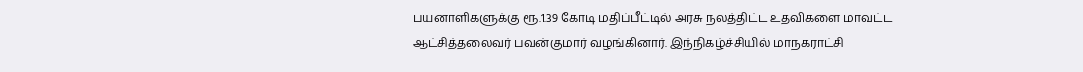பயனாளிகளுக்கு ரூ.1.39 கோடி மதிப்பீட்டில் அரசு நலத்திட்ட உதவிகளை மாவட்ட ஆட்சித்தலைவர் பவன்குமார் வழங்கினார். இந்நிகழ்ச்சியில் மாநகராட்சி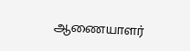ஆணையாளர்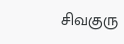சிவகுரு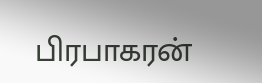பிரபாகரன்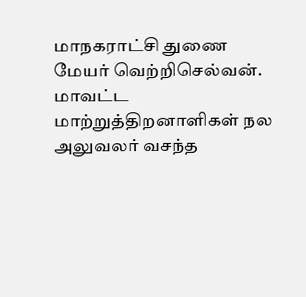மாநகராட்சி துணை மேயர் வெற்றிசெல்வன். மாவட்ட மாற்றுத்திறனாளிகள் நல அலுவலர் வசந்த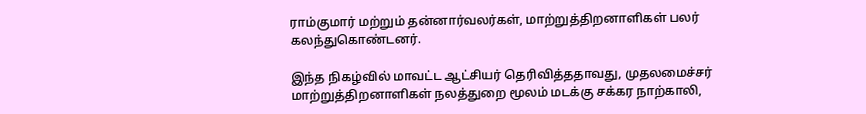ராம்குமார் மற்றும் தன்னார்வலர்கள், மாற்றுத்திறனாளிகள் பலர் கலந்துகொண்டனர்.

இந்த நிகழ்வில் மாவட்ட ஆட்சியர் தெரிவித்ததாவது, முதலமைச்சர் மாற்றுத்திறனாளிகள் நலத்துறை மூலம் மடக்கு சக்கர நாற்காலி,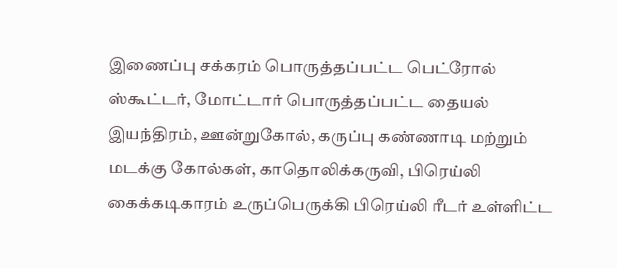இணைப்பு சக்கரம் பொருத்தப்பட்ட பெட்ரோல் ஸ்கூட்டர், மோட்டார் பொருத்தப்பட்ட தையல் இயந்திரம், ஊன்றுகோல், கருப்பு கண்ணாடி மற்றும் மடக்கு கோல்கள், காதொலிக்கருவி, பிரெய்லி கைக்கடிகாரம் உருப்பெருக்கி பிரெய்லி ரீடர் உள்ளிட்ட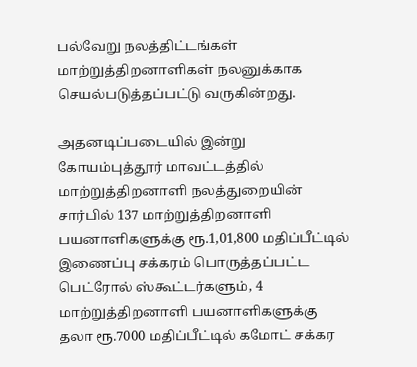பல்வேறு நலத்திட்டங்கள் மாற்றுத்திறனாளிகள் நலனுக்காக செயல்படுத்தப்பட்டு வருகின்றது.

அதனடிப்படையில் இன்று கோயம்புத்தூர் மாவட்டத்தில் மாற்றுத்திறனாளி நலத்துறையின் சார்பில் 137 மாற்றுத்திறனாளி பயனாளிகளுக்கு ரூ.1,01,800 மதிப்பீட்டில் இணைப்பு சக்கரம் பொருத்தப்பட்ட பெட்ரோல் ஸ்கூட்டர்களும், 4 மாற்றுத்திறனாளி பயனாளிகளுக்கு தலா ரூ.7000 மதிப்பீட்டில் கமோட் சக்கர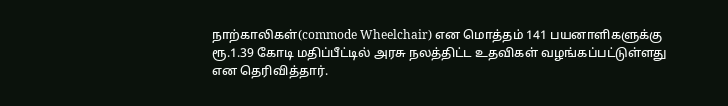நாற்காலிகள்(commode Wheelchair) என மொத்தம் 141 பயனாளிகளுக்கு ரூ.1.39 கோடி மதிப்பீட்டில் அரசு நலத்திட்ட உதவிகள் வழங்கப்பட்டுள்ளது என தெரிவித்தார்.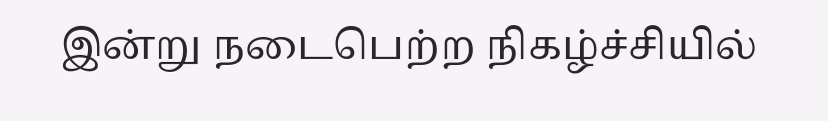இன்று நடைபெற்ற நிகழ்ச்சியில்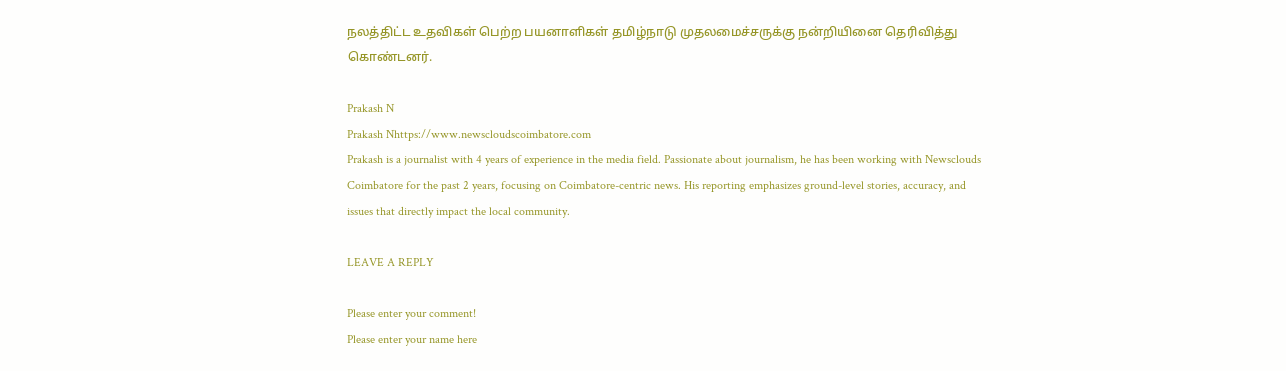நலத்திட்ட உதவிகள் பெற்ற பயனாளிகள் தமிழ்நாடு முதலமைச்சருக்கு நன்றியினை தெரிவித்து கொண்டனர்.

Prakash N
Prakash Nhttps://www.newscloudscoimbatore.com
Prakash is a journalist with 4 years of experience in the media field. Passionate about journalism, he has been working with Newsclouds Coimbatore for the past 2 years, focusing on Coimbatore-centric news. His reporting emphasizes ground-level stories, accuracy, and issues that directly impact the local community.

LEAVE A REPLY

Please enter your comment!
Please enter your name here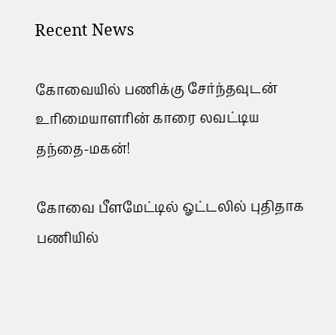Recent News

கோவையில் பணிக்கு சேர்ந்தவுடன் உரிமையாளரின் காரை லவட்டிய தந்தை-மகன்!

கோவை பீளமேட்டில் ஓட்டலில் புதிதாக பணியில்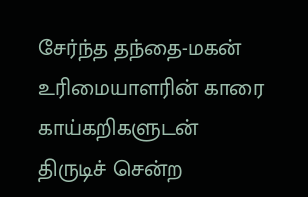சேர்ந்த தந்தை-மகன் உரிமையாளரின் காரை காய்கறிகளுடன் திருடிச் சென்ற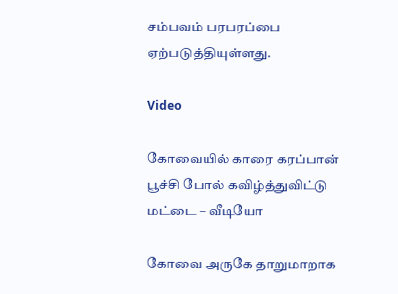சம்பவம் பரபரப்பை ஏற்படுத்தியுள்ளது.

Video

கோவையில் காரை கரப்பான் பூச்சி போல் கவிழ்த்துவிட்டு மட்டை – வீடியோ

கோவை அருகே தாறுமாறாக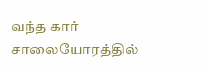வந்த கார் சாலையோரத்தில்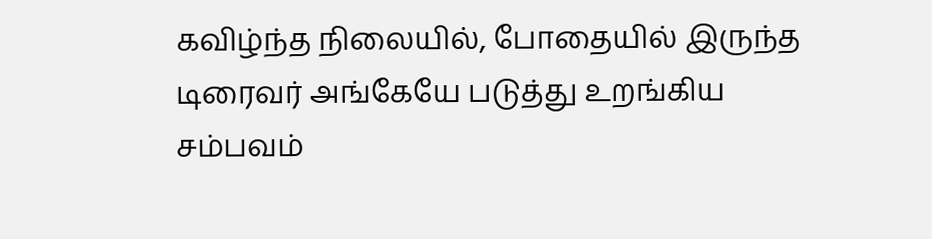கவிழ்ந்த நிலையில், போதையில் இருந்த டிரைவர் அங்கேயே படுத்து உறங்கிய சம்பவம்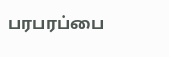பரபரப்பை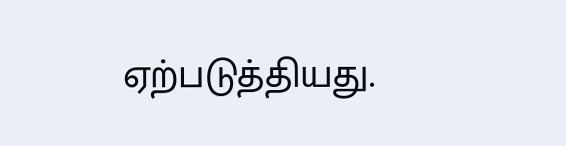ஏற்படுத்தியது.